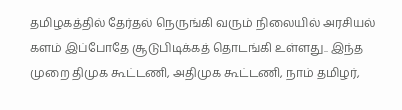தமிழகத்தில் தேர்தல் நெருங்கி வரும் நிலையில் அரசியல் களம் இப்போதே சூடுபிடிக்கத் தொடங்கி உள்ளது.. இந்த முறை திமுக கூட்டணி, அதிமுக கூட்டணி, நாம் தமிழர்,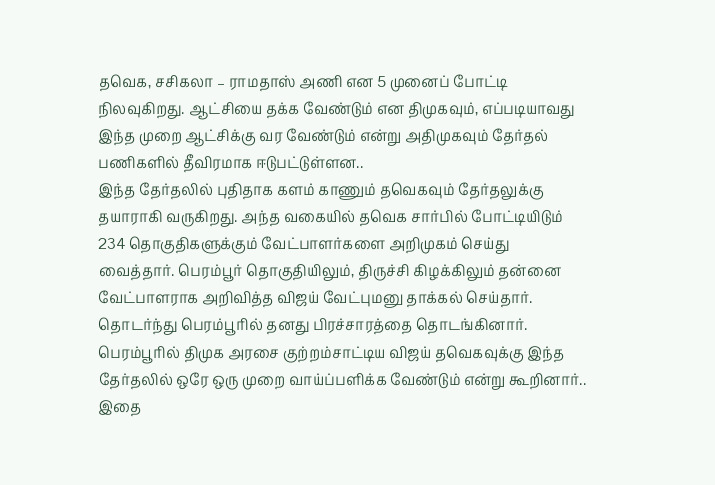தவெக, சசிகலா – ராமதாஸ் அணி என 5 முனைப் போட்டி நிலவுகிறது. ஆட்சியை தக்க வேண்டும் என திமுகவும், எப்படியாவது இந்த முறை ஆட்சிக்கு வர வேண்டும் என்று அதிமுகவும் தேர்தல் பணிகளில் தீவிரமாக ஈடுபட்டுள்ளன..
இந்த தேர்தலில் புதிதாக களம் காணும் தவெகவும் தேர்தலுக்கு தயாராகி வருகிறது. அந்த வகையில் தவெக சார்பில் போட்டியிடும் 234 தொகுதிகளுக்கும் வேட்பாளர்களை அறிமுகம் செய்து வைத்தார். பெரம்பூர் தொகுதியிலும், திருச்சி கிழக்கிலும் தன்னை வேட்பாளராக அறிவித்த விஜய் வேட்புமனு தாக்கல் செய்தார்.
தொடர்ந்து பெரம்பூரில் தனது பிரச்சாரத்தை தொடங்கினார். பெரம்பூரில் திமுக அரசை குற்றம்சாட்டிய விஜய் தவெகவுக்கு இந்த தேர்தலில் ஒரே ஒரு முறை வாய்ப்பளிக்க வேண்டும் என்று கூறினார்.. இதை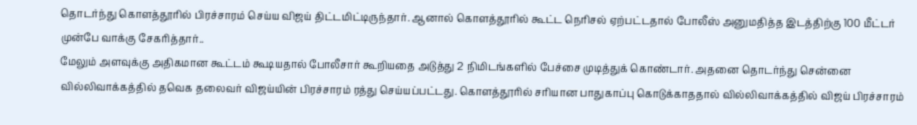தொடர்ந்து கொளத்தூரில் பிரச்சாரம் செய்ய விஜய் திட்டமிட்டிருந்தார். ஆனால் கொளத்தூரில் கூட்ட நெரிசல் ஏற்பட்டதால் போலீஸ் அனுமதித்த இடத்திற்கு 100 மீட்டர் முன்பே வாக்கு சேகரித்தார்..
மேலும் அளவுக்கு அதிகமான கூட்டம் கூடியதால் போலீசார் கூறியதை அடுத்து 2 நிமிடங்களில் பேச்சை முடித்துக் கொண்டார். அதனை தொடர்ந்து சென்னை வில்லிவாக்கத்தில் தவெக தலைவர் விஜய்யின் பிரச்சாரம் ரத்து செய்யப்பட்டது. கொளத்தூரில் சரியான பாதுகாப்பு கொடுக்காததால் வில்லிவாக்கத்தில் விஜய் பிரச்சாரம்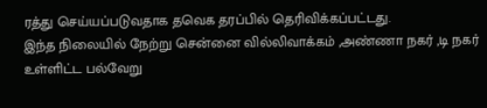ரத்து செய்யப்படுவதாக தவெக தரப்பில் தெரிவிக்கப்பட்டது.
இந்த நிலையில் நேற்று சென்னை வில்லிவாக்கம் ,அண்ணா நகர் ,டி நகர் உள்ளிட்ட பல்வேறு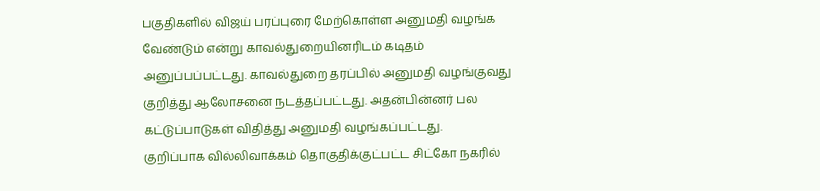பகுதிகளில் விஜய் பரப்புரை மேற்கொள்ள அனுமதி வழங்க வேண்டும் என்று காவல்துறையினரிடம் கடிதம் அனுப்பப்பட்டது. காவல்துறை தரப்பில் அனுமதி வழங்குவது குறித்து ஆலோசனை நடத்தப்பட்டது. அதன்பின்னர் பல கட்டுப்பாடுகள் விதித்து அனுமதி வழங்கப்பட்டது.
குறிப்பாக வில்லிவாக்கம் தொகுதிக்குட்பட்ட சிட்கோ நகரில்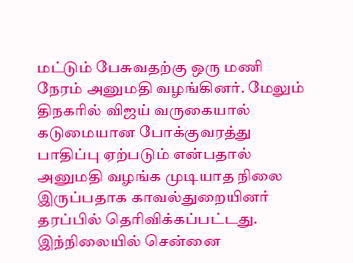மட்டும் பேசுவதற்கு ஒரு மணி நேரம் அனுமதி வழங்கினர். மேலும் திநகரில் விஜய் வருகையால் கடுமையான போக்குவரத்து பாதிப்பு ஏற்படும் என்பதால் அனுமதி வழங்க முடியாத நிலை இருப்பதாக காவல்துறையினர் தரப்பில் தெரிவிக்கப்பட்டது.
இந்நிலையில் சென்னை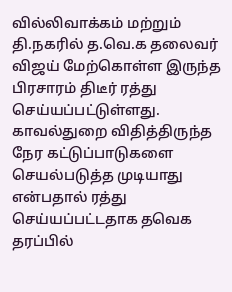வில்லிவாக்கம் மற்றும் தி.நகரில் த.வெ.க தலைவர் விஜய் மேற்கொள்ள இருந்த பிரசாரம் திடீர் ரத்து செய்யப்பட்டுள்ளது. காவல்துறை விதித்திருந்த நேர கட்டுப்பாடுகளை செயல்படுத்த முடியாது என்பதால் ரத்து செய்யப்பட்டதாக தவெக தரப்பில்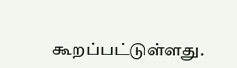கூறப்பட்டுள்ளது.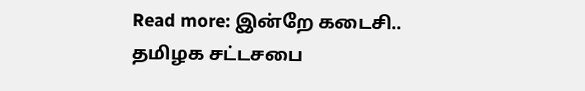Read more: இன்றே கடைசி.. தமிழக சட்டசபை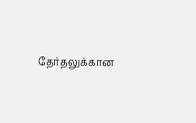தேர்தலுக்கான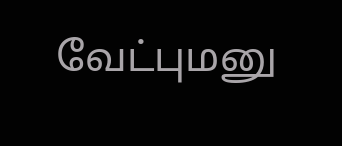வேட்புமனு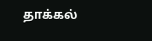தாக்கல்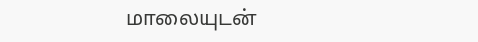மாலையுடன்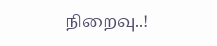நிறைவு..!